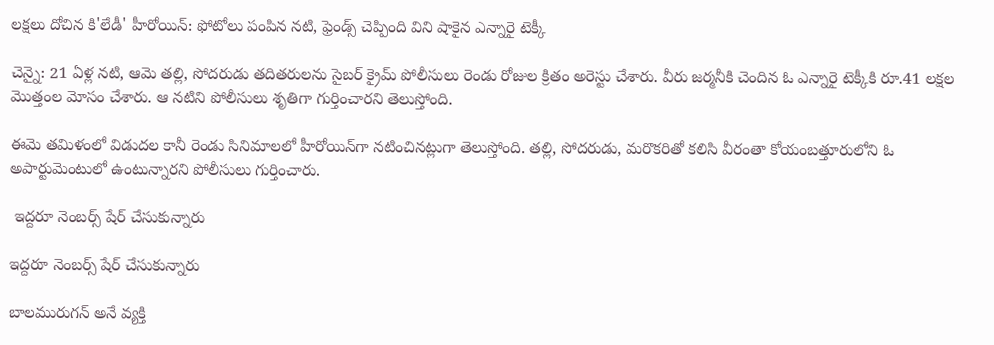లక్షలు దోచిన కి'లేడీ' హీరోయిన్: ఫోటోలు పంపిన నటి, ఫ్రెండ్స్ చెప్పింది విని షాకైన ఎన్నారై టెక్కీ

చెన్నై: 21 ఏళ్ల నటి, ఆమె తల్లి, సోదరుడు తదితరులను సైబర్ క్రైమ్ పోలీసులు రెండు రోజుల క్రితం అరెస్టు చేశారు. వీరు జర్మనీకి చెందిన ఓ ఎన్నారై టెక్కీకి రూ.41 లక్షల మొత్తంల మోసం చేశారు. ఆ నటిని పోలీసులు శృతిగా గుర్తించారని తెలుస్తోంది.

ఈమె తమిళంలో విడుదల కానీ రెండు సినిమాలలో హీరోయిన్‌గా నటించినట్లుగా తెలుస్తోంది. తల్లి, సోదరుడు, మరొకరితో కలిసి వీరంతా కోయంబత్తూరులోని ఓ అపార్టుమెంటులో ఉంటున్నారని పోలీసులు గుర్తించారు.

 ఇద్దరూ నెంబర్స్ షేర్ చేసుకున్నారు

ఇద్దరూ నెంబర్స్ షేర్ చేసుకున్నారు

బాలమురుగన్ అనే వ్యక్తి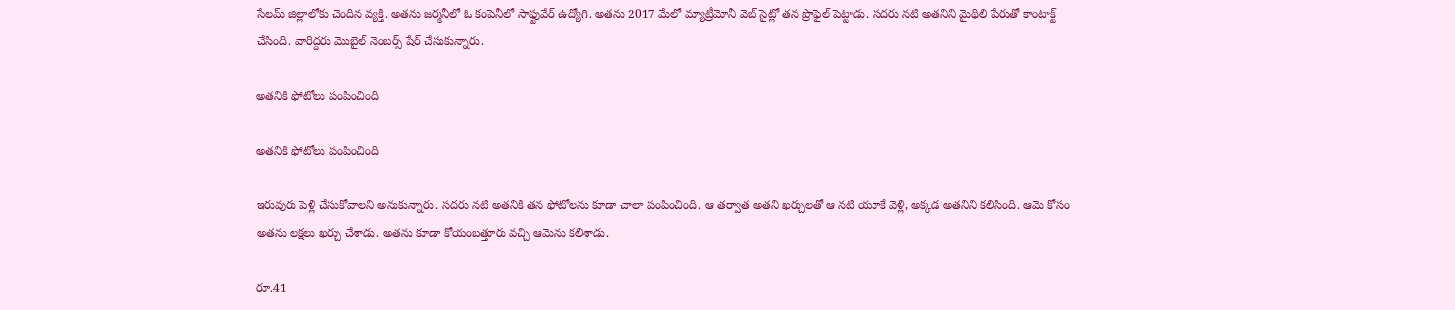సేలమ్ జిల్లాలోకు చెందిన వ్యక్తి. అతను జర్మనీలో ఓ కంపెనీలో సాఫ్టువేర్ ఉద్యోగి. అతను 2017 మేలో మ్యాట్రీమోనీ వెబ్ సైట్లో తన ప్రొఫైల్ పెట్టాడు. సదరు నటి అతనిని మైథిలి పేరుతో కాంటాక్ట్ చేసింది. వారిద్దరు మొబైల్ నెంబర్స్ షేర్ చేసుకున్నారు.

అతనికి ఫోటోలు పంపించింది

అతనికి ఫోటోలు పంపించింది

ఇరువురు పెళ్లి చేసుకోవాలని అనుకున్నారు. సదరు నటి అతనికి తన ఫోటోలను కూడా చాలా పంపించింది. ఆ తర్వాత అతని ఖర్చులతో ఆ నటి యూకే వెళ్లి, అక్కడ అతనిని కలిసింది. ఆమె కోసం అతను లక్షలు ఖర్చు చేశాడు. అతను కూడా కోయంబత్తూరు వచ్చి ఆమెను కలిశాడు.

రూ.41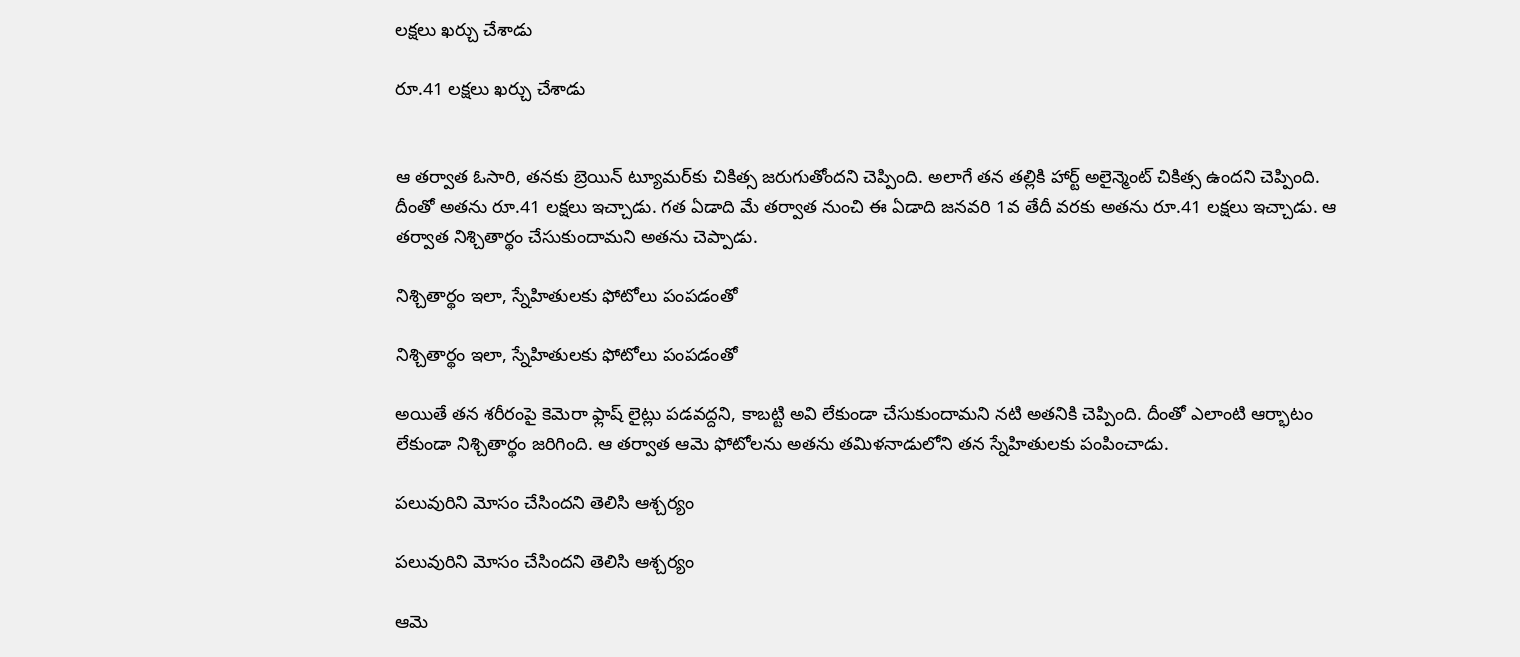లక్షలు ఖర్చు చేశాడు

రూ.41 లక్షలు ఖర్చు చేశాడు


ఆ తర్వాత ఓసారి, తనకు బ్రెయిన్ ట్యూమర్‌కు చికిత్స జరుగుతోందని చెప్పింది. అలాగే తన తల్లికి హార్ట్ అలైన్మెంట్ చికిత్స ఉందని చెప్పింది. దీంతో అతను రూ.41 లక్షలు ఇచ్చాడు. గత ఏడాది మే తర్వాత నుంచి ఈ ఏడాది జనవరి 1వ తేదీ వరకు అతను రూ.41 లక్షలు ఇచ్చాడు. ఆ తర్వాత నిశ్చితార్థం చేసుకుందామని అతను చెప్పాడు.

నిశ్చితార్థం ఇలా, స్నేహితులకు ఫోటోలు పంపడంతో

నిశ్చితార్థం ఇలా, స్నేహితులకు ఫోటోలు పంపడంతో

అయితే తన శరీరంపై కెమెరా ఫ్లాష్ లైట్లు పడవద్దని, కాబట్టి అవి లేకుండా చేసుకుందామని నటి అతనికి చెప్పింది. దీంతో ఎలాంటి ఆర్భాటం లేకుండా నిశ్చితార్థం జరిగింది. ఆ తర్వాత ఆమె ఫోటోలను అతను తమిళనాడులోని తన స్నేహితులకు పంపించాడు.

పలువురిని మోసం చేసిందని తెలిసి ఆశ్చర్యం

పలువురిని మోసం చేసిందని తెలిసి ఆశ్చర్యం

ఆమె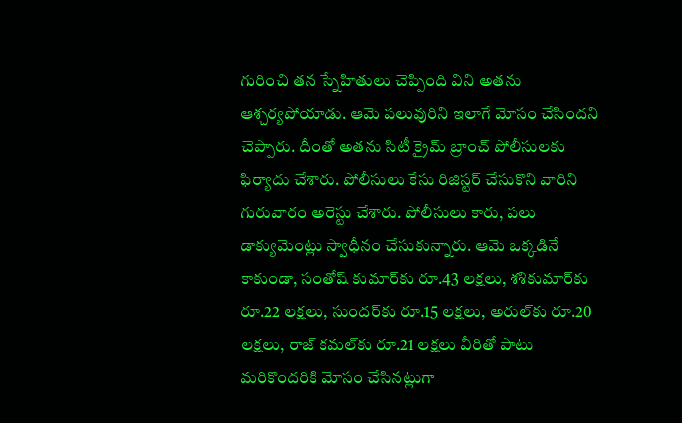గురించి తన స్నేహితులు చెప్పింది విని అతను ఆశ్చర్యపోయాడు. ఆమె పలువురిని ఇలాగే మోసం చేసిందని చెప్పారు. దీంతో అతను సిటీ క్రైమ్ బ్రాంచ్ పోలీసులకు ఫిర్యాదు చేశారు. పోలీసులు కేసు రిజిస్టర్ చేసుకొని వారిని గురువారం అరెస్టు చేశారు. పోలీసులు కారు, పలు డాక్యుమెంట్లు స్వాధీనం చేసుకున్నారు. ఆమె ఒక్కడినే కాకుండా, సంతోష్ కుమార్‌కు రూ.43 లక్షలు, శశికుమార్‌కు రూ.22 లక్షలు, సుందర్‌కు రూ.15 లక్షలు, అరుల్‌కు రూ.20 లక్షలు, రాజ్ కమల్‌కు రూ.21 లక్షలు వీరితో పాటు మరికొందరికి మోసం చేసినట్లుగా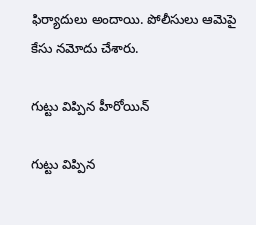ఫిర్యాదులు అందాయి. పోలీసులు ఆమెపై కేసు నమోదు చేశారు.

గుట్టు విప్పిన హీరోయిన్

గుట్టు విప్పిన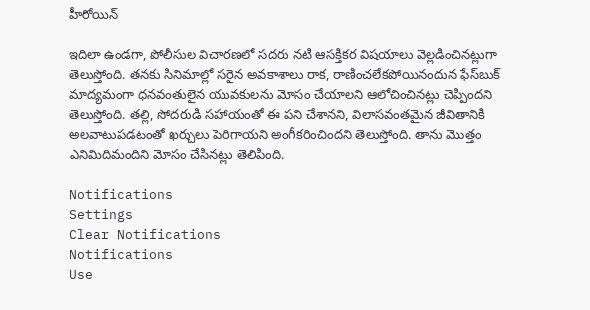హీరోయిన్

ఇదిలా ఉండగా, పోలీసుల విచారణలో సదరు నటి ఆసక్తికర విషయాలు వెల్లడించినట్లుగా తెలుస్తోంది. తనకు సినిమాల్లో సరైన అవకాశాలు రాక, రాణించలేకపోయినందున ఫేస్‌బుక్ మాద్యమంగా ధనవంతులైన యువకులను మోసం చేయాలని ఆలోచించినట్లు చెప్పిందని తెలుస్తోంది. తల్లి, సోదరుడి సహాయంతో ఈ పని చేశానని, విలాసవంతమైన జీవితానికి అలవాటుపడటంతో ఖర్చులు పెరిగాయని అంగీకరించిందని తెలుస్తోంది. తాను మొత్తం ఎనిమిదిమందిని మోసం చేసినట్లు తెలిపింది.

Notifications
Settings
Clear Notifications
Notifications
Use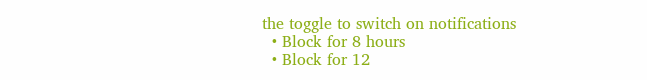the toggle to switch on notifications
  • Block for 8 hours
  • Block for 12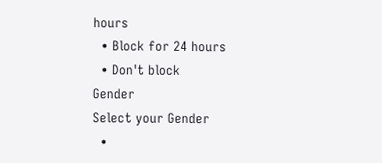hours
  • Block for 24 hours
  • Don't block
Gender
Select your Gender
  •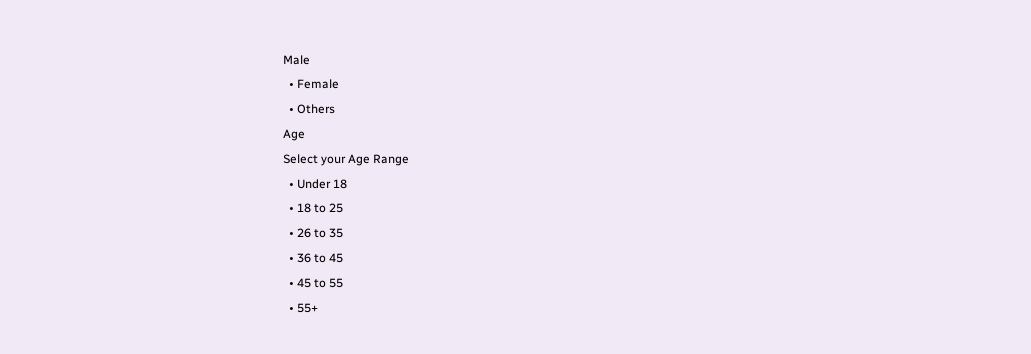Male
  • Female
  • Others
Age
Select your Age Range
  • Under 18
  • 18 to 25
  • 26 to 35
  • 36 to 45
  • 45 to 55
  • 55+